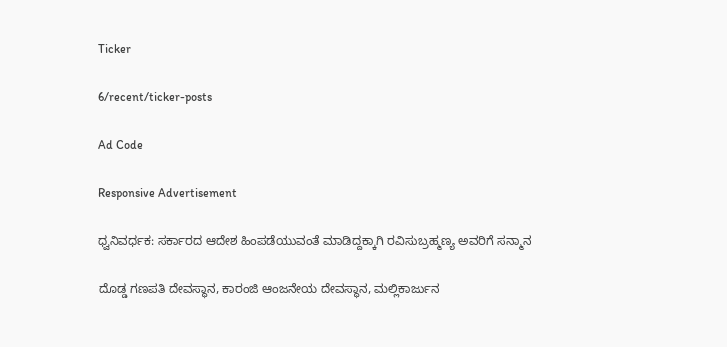Ticker

6/recent/ticker-posts

Ad Code

Responsive Advertisement

ಧ್ವನಿವರ್ಧಕ: ಸರ್ಕಾರದ ಆದೇಶ ಹಿಂಪಡೆಯುವಂತೆ ಮಾಡಿದ್ದಕ್ಕಾಗಿ ರವಿಸುಬ್ರಹ್ಮಣ್ಯ ಅವರಿಗೆ ಸನ್ಮಾನ

ದೊಡ್ಡ ಗಣಪತಿ ದೇವಸ್ಥಾನ, ಕಾರಂಜಿ ಆಂಜನೇಯ ದೇವಸ್ಥಾನ, ಮಲ್ಲಿಕಾರ್ಜುನ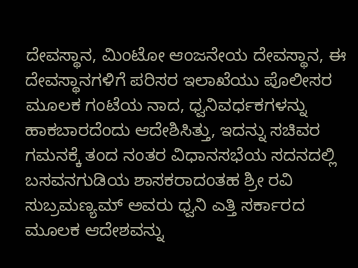ದೇವಸ್ಥಾನ, ಮಿಂಟೋ ಆಂಜನೇಯ ದೇವಸ್ಥಾನ, ಈ ದೇವಸ್ಥಾನಗಳಿಗೆ ಪರಿಸರ ಇಲಾಖೆಯು ಪೊಲೀಸರ ಮೂಲಕ ಗಂಟೆಯ ನಾದ, ಧ್ವನಿವರ್ಧಕಗಳನ್ನು ಹಾಕಬಾರದೆಂದು ಆದೇಶಿಸಿತ್ತು, ಇದನ್ನು ಸಚಿವರ ಗಮನಕ್ಕೆ ತಂದ ನಂತರ ವಿಧಾನಸಭೆಯ ಸದನದಲ್ಲಿ ಬಸವನಗುಡಿಯ ಶಾಸಕರಾದಂತಹ ಶ್ರೀ ರವಿ ಸುಬ್ರಮಣ್ಯಮ್ ಅವರು ಧ್ವನಿ ಎತ್ತಿ ಸರ್ಕಾರದ ಮೂಲಕ ಆದೇಶವನ್ನು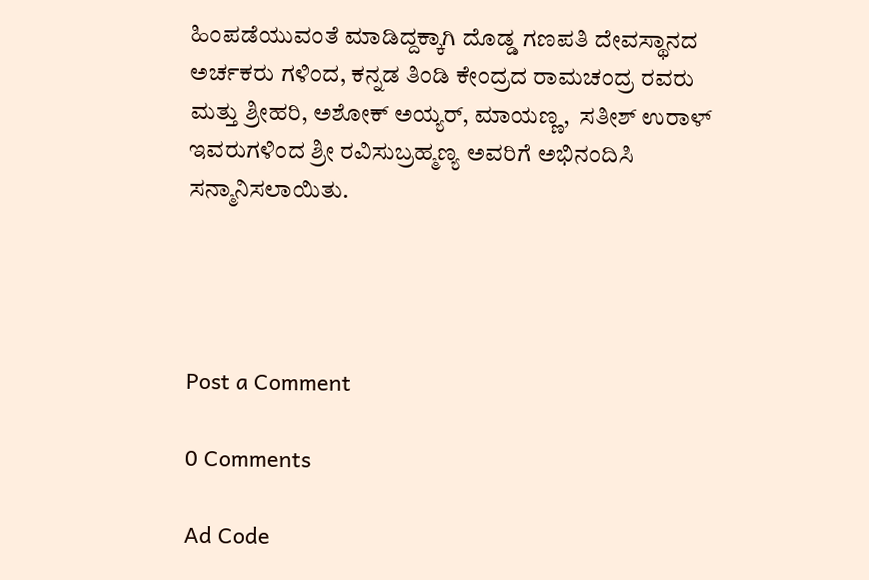ಹಿಂಪಡೆಯುವಂತೆ ಮಾಡಿದ್ದಕ್ಕಾಗಿ ದೊಡ್ಡ ಗಣಪತಿ ದೇವಸ್ಥಾನದ ಅರ್ಚಕರು ಗಳಿಂದ, ಕನ್ನಡ ತಿಂಡಿ ಕೇಂದ್ರದ ರಾಮಚಂದ್ರ ರವರು ಮತ್ತು ಶ್ರೀಹರಿ, ಅಶೋಕ್ ಅಯ್ಯರ್, ಮಾಯಣ್ಣ,  ಸತೀಶ್ ಉರಾಳ್ ಇವರುಗಳಿಂದ ಶ್ರೀ ರವಿಸುಬ್ರಹ್ಮಣ್ಯ ಅವರಿಗೆ ಅಭಿನಂದಿಸಿ ಸನ್ಮಾನಿಸಲಾಯಿತು.




Post a Comment

0 Comments

Ad Code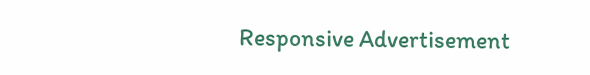Responsive Advertisement